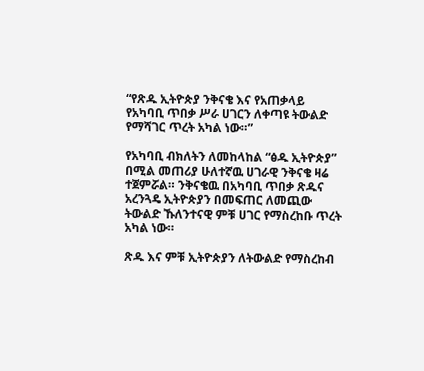“የጽዱ ኢትዮጵያ ንቅናቄ እና የአጠቃላይ የአካባቢ ጥበቃ ሥራ ሀገርን ለቀጣዩ ትውልድ የማሻገር ጥረት አካል ነው።”

የአካባቢ ብክለትን ለመከላከል “ፅዱ ኢትዮጵያ” በሚል መጠሪያ ሁለተኛዉ ሀገራዊ ንቅናቄ ዛሬ ተጀምሯል። ንቅናቄዉ በአካባቢ ጥበቃ ጽዱና አረንጓዴ ኢትዮጵያን በመፍጠር ለመጪው ትውልድ ኹለንተናዊ ምቹ ሀገር የማስረከቡ ጥረት አካል ነው።

ጽዱ እና ምቹ ኢትዮጵያን ለትውልድ የማስረከብ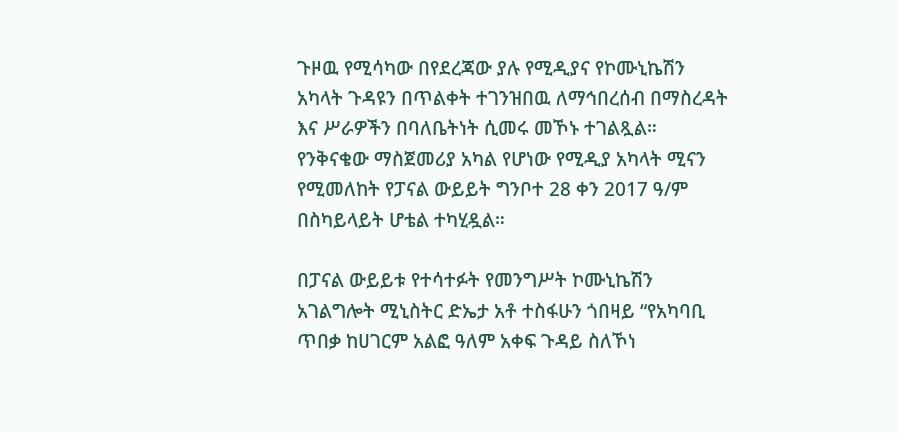ጉዞዉ የሚሳካው በየደረጃው ያሉ የሚዲያና የኮሙኒኬሽን አካላት ጉዳዩን በጥልቀት ተገንዝበዉ ለማኅበረሰብ በማስረዳት እና ሥራዎችን በባለቤትነት ሲመሩ መኾኑ ተገልጿል። የንቅናቄው ማስጀመሪያ አካል የሆነው የሚዲያ አካላት ሚናን የሚመለከት የፓናል ውይይት ግንቦተ 28 ቀን 2017 ዓ/ም በስካይላይት ሆቴል ተካሂዷል።

በፓናል ውይይቱ የተሳተፉት የመንግሥት ኮሙኒኬሽን አገልግሎት ሚኒስትር ድኤታ አቶ ተስፋሁን ጎበዛይ “የአካባቢ ጥበቃ ከሀገርም አልፎ ዓለም አቀፍ ጉዳይ ስለኾነ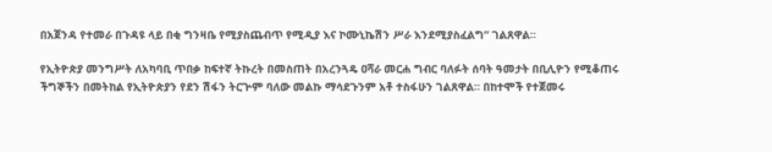በአጀንዳ የተመራ በጉዳዩ ላይ በቂ ግንዛቤ የሚያስጨብጥ የሚዲያ እና ኮሙኒኬሽን ሥራ እንደሚያስፈልግ” ገልጸዋል።

የኢትዮጵያ መንግሥት ለአካባቢ ጥበቃ ከፍተኛ ትኩረት በመስጠት በአረንጓዴ ዐሻራ መርሐ ግብር ባለፉት ሰባት ዓመታት በቢሊዮን የሚቆጠሩ ችግኞችን በመትከል የኢትዮጵያን የደን ሽፋን ትርጕም ባለው መልኩ ማሳደጉንም አቶ ተስፋሁን ገልጸዋል። በከተሞች የተጀመሩ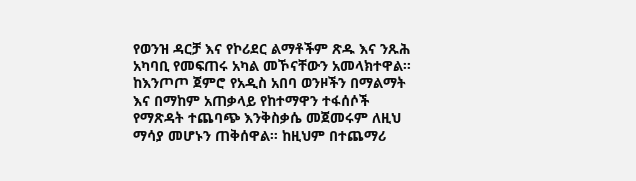የወንዝ ዳርቻ እና የኮሪደር ልማቶችም ጽዱ እና ንጹሕ አካባቢ የመፍጠሩ አካል መኾናቸውን አመላክተዋል፡፡ ከእንጦጦ ጀምሮ የአዲስ አበባ ወንዞችን በማልማት እና በማከም አጠቃላይ የከተማዋን ተፋሰሶች የማጽዳት ተጨባጭ እንቅስቃሴ መጀመሩም ለዚህ ማሳያ መሆኑን ጠቅሰዋል። ከዚህም በተጨማሪ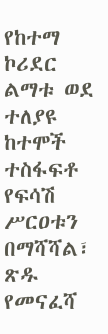የከተማ ኮሪደር ልማቱ ወደ ተለያዩ ከተሞች ተስፋፍቶ የፍሳሽ ሥርዐቱን በማሻሻል፣ ጽዱ የመናፈሻ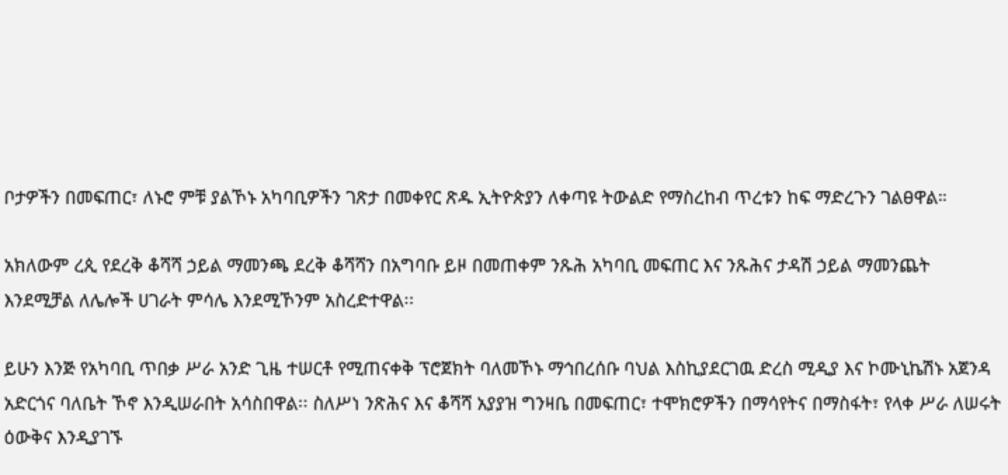ቦታዎችን በመፍጠር፣ ለኑሮ ምቹ ያልኾኑ አካባቢዎችን ገጽታ በመቀየር ጽዱ ኢትዮጵያን ለቀጣዩ ትውልድ የማስረከብ ጥረቱን ከፍ ማድረጉን ገልፀዋል።

አክለውም ረጲ የደረቅ ቆሻሻ ኃይል ማመንጫ ደረቅ ቆሻሻን በአግባቡ ይዞ በመጠቀም ንጹሕ አካባቢ መፍጠር እና ንጹሕና ታዳሽ ኃይል ማመንጨት እንደሚቻል ለሌሎች ሀገራት ምሳሌ እንደሚኾንም አስረድተዋል፡፡

ይሁን እንጅ የአካባቢ ጥበቃ ሥራ አንድ ጊዜ ተሠርቶ የሚጠናቀቅ ፕሮጀክት ባለመኾኑ ማኅበረሰቡ ባህል እስኪያደርገዉ ድረስ ሚዲያ እና ኮሙኒኬሽኑ አጀንዳ አድርጎና ባለቤት ኾኖ እንዲሠራበት አሳስበዋል፡፡ ስለሥነ ንጽሕና እና ቆሻሻ አያያዝ ግንዛቤ በመፍጠር፣ ተሞክሮዎችን በማሳየትና በማስፋት፣ የላቀ ሥራ ለሠሩት ዕውቅና እንዲያገኙ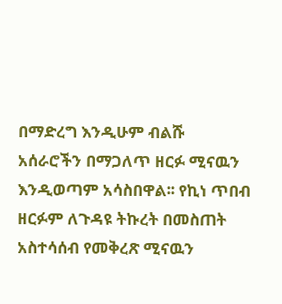በማድረግ እንዲሁም ብልሹ አሰራሮችን በማጋለጥ ዘርፉ ሚናዉን እንዲወጣም አሳስበዋል፡፡ የኪነ ጥበብ ዘርፉም ለጉዳዩ ትኩረት በመስጠት አስተሳሰብ የመቅረጽ ሚናዉን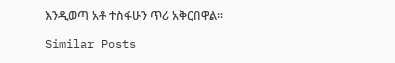እንዲወጣ አቶ ተስፋሁን ጥሪ አቅርበዋል፡፡

Similar Posts